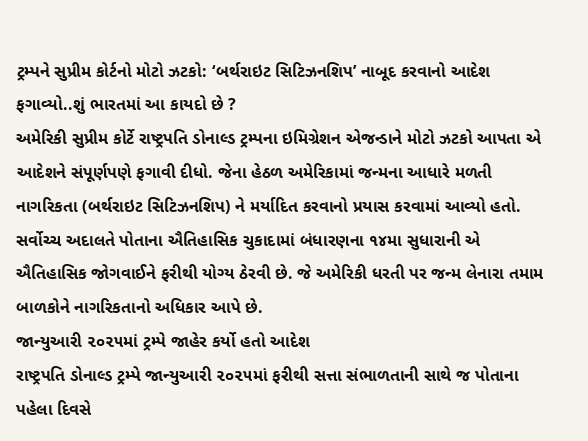ટ્રમ્પને સુપ્રીમ કોર્ટનો મોટો ઝટકો: ‘બર્થરાઇટ સિટિઝનશિપ’ નાબૂદ કરવાનો આદેશ ફગાવ્યો..શું ભારતમાં આ કાયદો છે ?
અમેરિકી સુપ્રીમ કોર્ટે રાષ્ટ્રપતિ ડોનાલ્ડ ટ્રમ્પના ઇમિગ્રેશન એજન્ડાને મોટો ઝટકો આપતા એ આદેશને સંપૂર્ણપણે ફગાવી દીધો. જેના હેઠળ અમેરિકામાં જન્મના આધારે મળતી નાગરિકતા (બર્થરાઇટ સિટિઝનશિપ) ને મર્યાદિત કરવાનો પ્રયાસ કરવામાં આવ્યો હતો. સર્વોચ્ચ અદાલતે પોતાના ઐતિહાસિક ચુકાદામાં બંધારણના ૧૪મા સુધારાની એ ઐતિહાસિક જોગવાઈને ફરીથી યોગ્ય ઠેરવી છે. જે અમેરિકી ધરતી પર જન્મ લેનારા તમામ બાળકોને નાગરિકતાનો અધિકાર આપે છે.
જાન્યુઆરી ૨૦૨૫માં ટ્રમ્પે જાહેર કર્યો હતો આદેશ
રાષ્ટ્રપતિ ડોનાલ્ડ ટ્રમ્પે જાન્યુઆરી ૨૦૨૫માં ફરીથી સત્તા સંભાળતાની સાથે જ પોતાના પહેલા દિવસે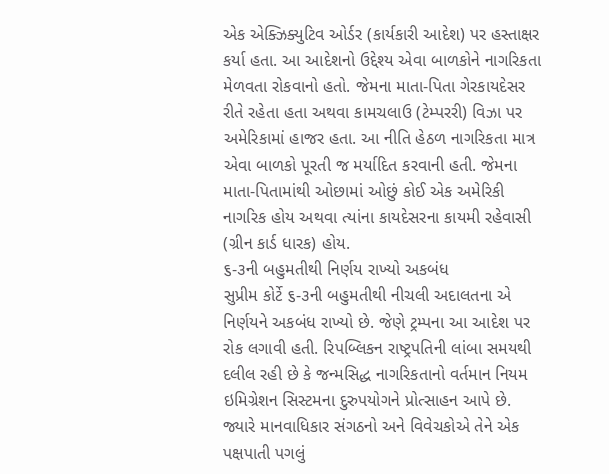એક એક્ઝિક્યુટિવ ઓર્ડર (કાર્યકારી આદેશ) પર હસ્તાક્ષર કર્યા હતા. આ આદેશનો ઉદ્દેશ્ય એવા બાળકોને નાગરિકતા મેળવતા રોકવાનો હતો. જેમના માતા-પિતા ગેરકાયદેસર રીતે રહેતા હતા અથવા કામચલાઉ (ટેમ્પરરી) વિઝા પર અમેરિકામાં હાજર હતા. આ નીતિ હેઠળ નાગરિકતા માત્ર એવા બાળકો પૂરતી જ મર્યાદિત કરવાની હતી. જેમના માતા-પિતામાંથી ઓછામાં ઓછું કોઈ એક અમેરિકી નાગરિક હોય અથવા ત્યાંના કાયદેસરના કાયમી રહેવાસી (ગ્રીન કાર્ડ ધારક) હોય.
૬-૩ની બહુમતીથી નિર્ણય રાખ્યો અકબંધ
સુપ્રીમ કોર્ટે ૬-૩ની બહુમતીથી નીચલી અદાલતના એ નિર્ણયને અકબંધ રાખ્યો છે. જેણે ટ્રમ્પના આ આદેશ પર રોક લગાવી હતી. રિપબ્લિકન રાષ્ટ્રપતિની લાંબા સમયથી દલીલ રહી છે કે જન્મસિદ્ધ નાગરિકતાનો વર્તમાન નિયમ ઇમિગ્રેશન સિસ્ટમના દુરુપયોગને પ્રોત્સાહન આપે છે. જ્યારે માનવાધિકાર સંગઠનો અને વિવેચકોએ તેને એક પક્ષપાતી પગલું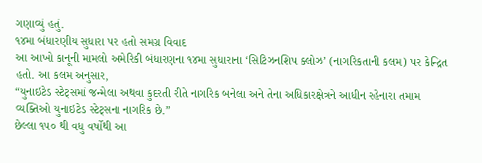ગણાવ્યું હતું.
૧૪મા બંધારણીય સુધારા પર હતો સમગ્ર વિવાદ
આ આખો કાનૂની મામલો અમેરિકી બંધારણના ૧૪મા સુધારાના ‘સિટિઝનશિપ ક્લોઝ’ (નાગરિકતાની કલમ) પર કેન્દ્રિત હતો. આ કલમ અનુસાર,
“યુનાઇટેડ સ્ટેટ્સમાં જન્મેલા અથવા કુદરતી રીતે નાગરિક બનેલા અને તેના અધિકારક્ષેત્રને આધીન રહેનારા તમામ વ્યક્તિઓ યુનાઇટેડ સ્ટેટ્સના નાગરિક છે.”
છેલ્લા ૧૫૦ થી વધુ વર્ષોથી આ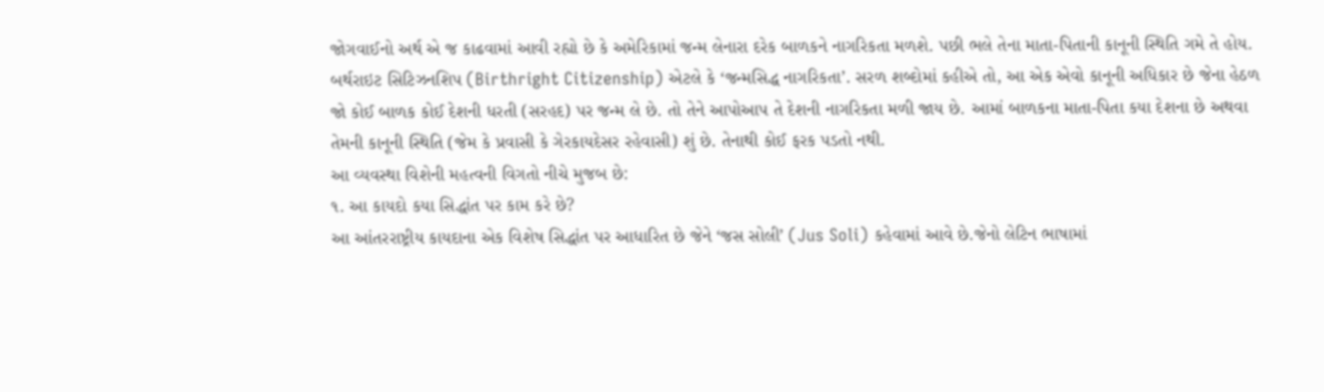જોગવાઈનો અર્થ એ જ કાઢવામાં આવી રહ્યો છે કે અમેરિકામાં જન્મ લેનારા દરેક બાળકને નાગરિકતા મળશે. પછી ભલે તેના માતા-પિતાની કાનૂની સ્થિતિ ગમે તે હોય.
બર્થરાઇટ સિટિઝનશિપ (Birthright Citizenship) એટલે કે ‘જન્મસિદ્ધ નાગરિકતા’. સરળ શબ્દોમાં કહીએ તો, આ એક એવો કાનૂની અધિકાર છે જેના હેઠળ જો કોઈ બાળક કોઈ દેશની ધરતી (સરહદ) પર જન્મ લે છે. તો તેને આપોઆપ તે દેશની નાગરિકતા મળી જાય છે. આમાં બાળકના માતા-પિતા કયા દેશના છે અથવા તેમની કાનૂની સ્થિતિ (જેમ કે પ્રવાસી કે ગેરકાયદેસર રહેવાસી) શું છે. તેનાથી કોઈ ફરક પડતો નથી.
આ વ્યવસ્થા વિશેની મહત્વની વિગતો નીચે મુજબ છે:
૧. આ કાયદો કયા સિદ્ધાંત પર કામ કરે છે?
આ આંતરરાષ્ટ્રીય કાયદાના એક વિશેષ સિદ્ધાંત પર આધારિત છે જેને ‘જસ સોલી’ (Jus Soli) કહેવામાં આવે છે.જેનો લેટિન ભાષામાં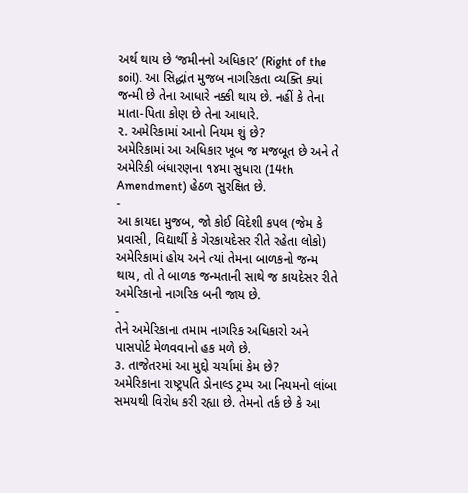અર્થ થાય છે ‘જમીનનો અધિકાર’ (Right of the soil). આ સિદ્ધાંત મુજબ નાગરિકતા વ્યક્તિ ક્યાં જન્મી છે તેના આધારે નક્કી થાય છે. નહીં કે તેના માતા-પિતા કોણ છે તેના આધારે.
૨. અમેરિકામાં આનો નિયમ શું છે?
અમેરિકામાં આ અધિકાર ખૂબ જ મજબૂત છે અને તે અમેરિકી બંધારણના ૧૪મા સુધારા (14th Amendment) હેઠળ સુરક્ષિત છે.
-
આ કાયદા મુજબ, જો કોઈ વિદેશી કપલ (જેમ કે પ્રવાસી, વિદ્યાર્થી કે ગેરકાયદેસર રીતે રહેતા લોકો) અમેરિકામાં હોય અને ત્યાં તેમના બાળકનો જન્મ થાય, તો તે બાળક જન્મતાની સાથે જ કાયદેસર રીતે અમેરિકાનો નાગરિક બની જાય છે.
-
તેને અમેરિકાના તમામ નાગરિક અધિકારો અને પાસપોર્ટ મેળવવાનો હક મળે છે.
૩. તાજેતરમાં આ મુદ્દો ચર્ચામાં કેમ છે?
અમેરિકાના રાષ્ટ્રપતિ ડોનાલ્ડ ટ્રમ્પ આ નિયમનો લાંબા સમયથી વિરોધ કરી રહ્યા છે. તેમનો તર્ક છે કે આ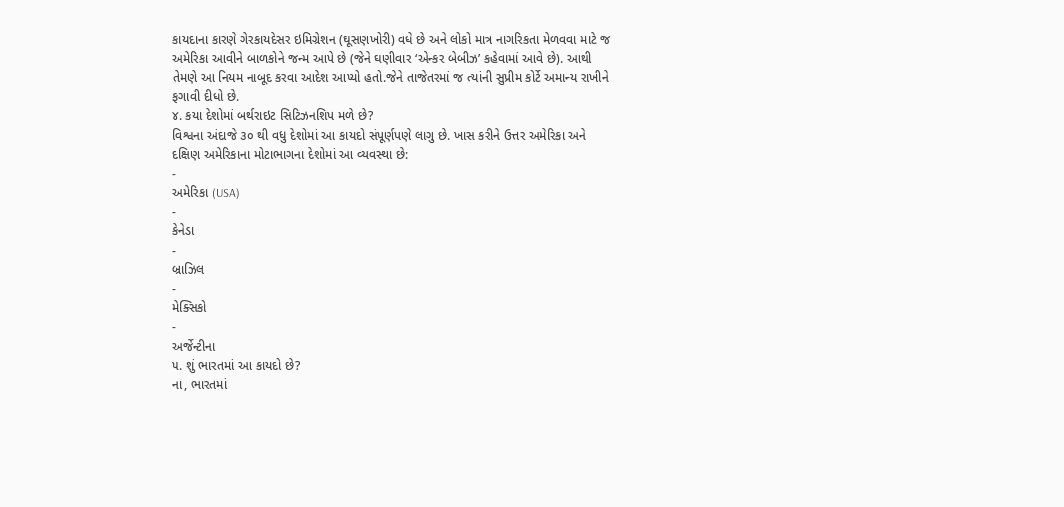કાયદાના કારણે ગેરકાયદેસર ઇમિગ્રેશન (ઘૂસણખોરી) વધે છે અને લોકો માત્ર નાગરિકતા મેળવવા માટે જ અમેરિકા આવીને બાળકોને જન્મ આપે છે (જેને ઘણીવાર ‘એન્કર બેબીઝ’ કહેવામાં આવે છે). આથી તેમણે આ નિયમ નાબૂદ કરવા આદેશ આપ્યો હતો.જેને તાજેતરમાં જ ત્યાંની સુપ્રીમ કોર્ટે અમાન્ય રાખીને ફગાવી દીધો છે.
૪. કયા દેશોમાં બર્થરાઇટ સિટિઝનશિપ મળે છે?
વિશ્વના અંદાજે ૩૦ થી વધુ દેશોમાં આ કાયદો સંપૂર્ણપણે લાગુ છે. ખાસ કરીને ઉત્તર અમેરિકા અને દક્ષિણ અમેરિકાના મોટાભાગના દેશોમાં આ વ્યવસ્થા છે:
-
અમેરિકા (USA)
-
કેનેડા
-
બ્રાઝિલ
-
મેક્સિકો
-
અર્જેન્ટીના
૫. શું ભારતમાં આ કાયદો છે?
ના, ભારતમાં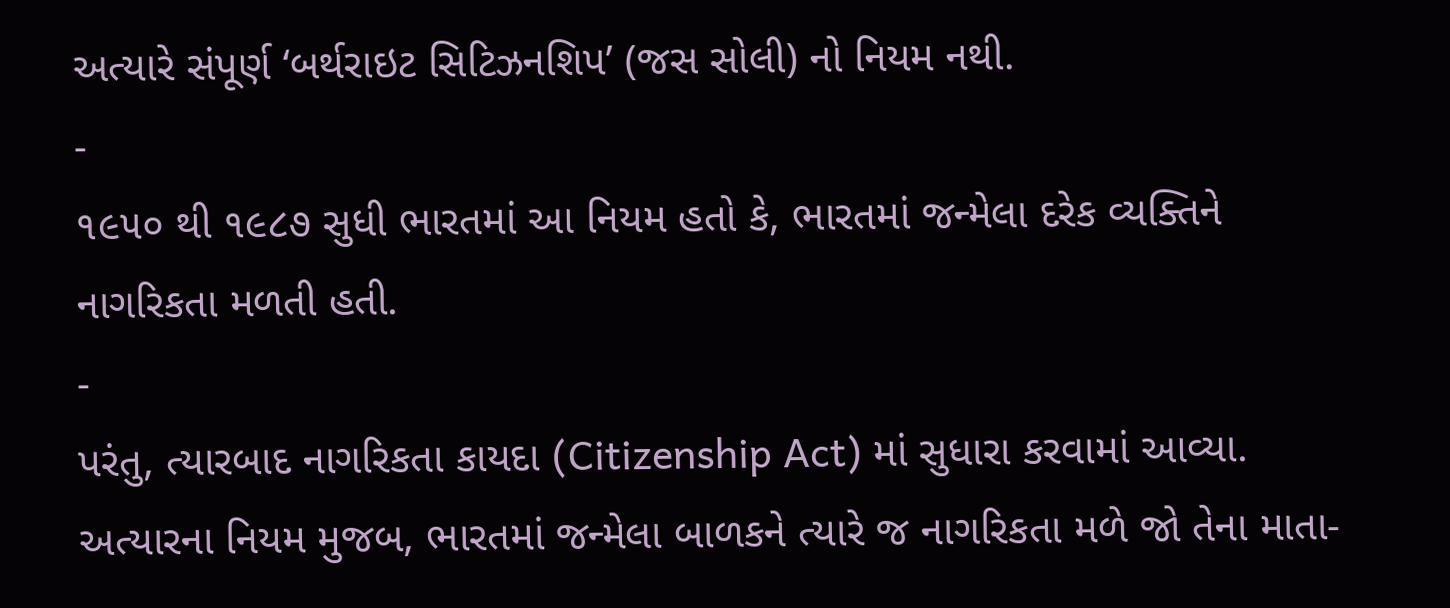અત્યારે સંપૂર્ણ ‘બર્થરાઇટ સિટિઝનશિપ’ (જસ સોલી) નો નિયમ નથી.
-
૧૯૫૦ થી ૧૯૮૭ સુધી ભારતમાં આ નિયમ હતો કે, ભારતમાં જન્મેલા દરેક વ્યક્તિને નાગરિકતા મળતી હતી.
-
પરંતુ, ત્યારબાદ નાગરિકતા કાયદા (Citizenship Act) માં સુધારા કરવામાં આવ્યા. અત્યારના નિયમ મુજબ, ભારતમાં જન્મેલા બાળકને ત્યારે જ નાગરિકતા મળે જો તેના માતા-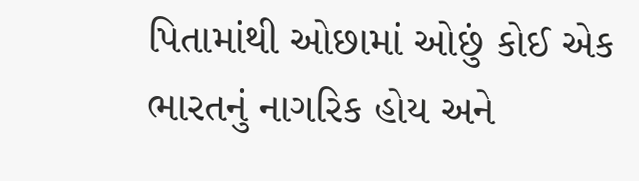પિતામાંથી ઓછામાં ઓછું કોઈ એક ભારતનું નાગરિક હોય અને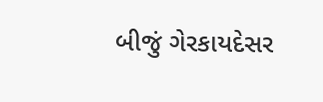બીજું ગેરકાયદેસર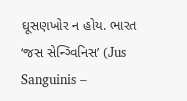ઘૂસણખોર ન હોય. ભારત ‘જસ સેન્ગ્વિનિસ’ (Jus Sanguinis –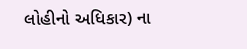લોહીનો અધિકાર) ના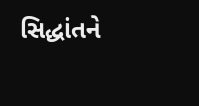સિદ્ધાંતને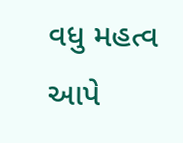વધુ મહત્વ આપે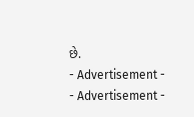છે.
- Advertisement -
- Advertisement -